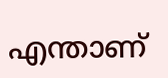എന്താണ്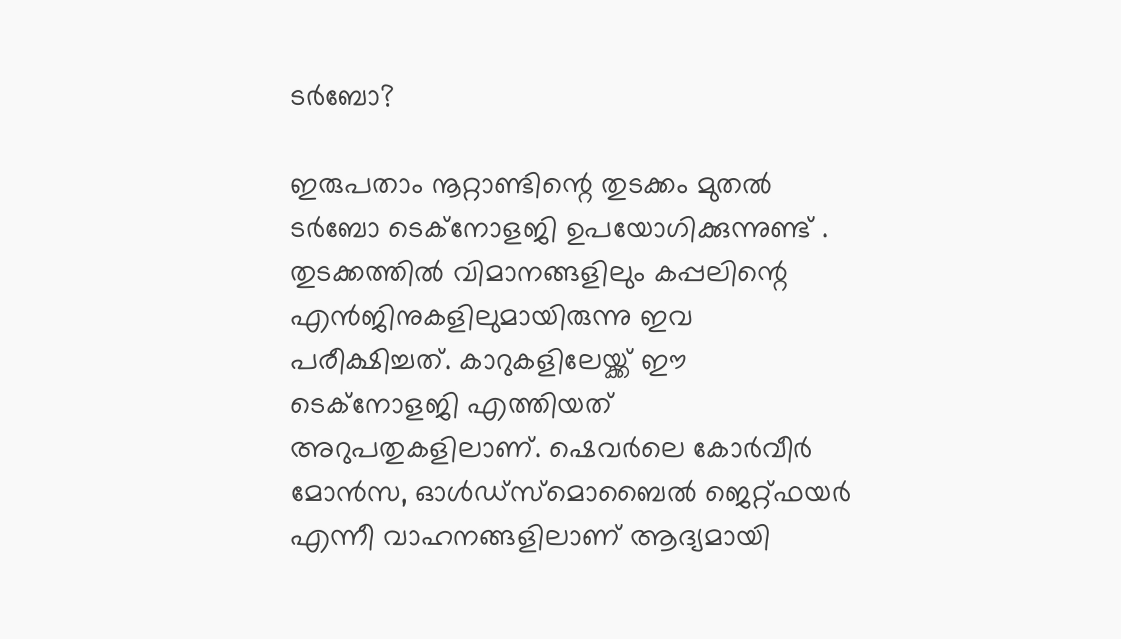ടർബോ?

ഇരുപതാം നൂറ്റാണ്ടിന്റെ തുടക്കം മുതൽ ടർബോ ടെക്നോളജി ഉപയോഗിക്കുന്നുണ്ട് . തുടക്കത്തിൽ വിമാനങ്ങളിലും കപ്പലിന്റെ എൻജിനുകളിലുമായിരുന്നു ഇവ പരീക്ഷിച്ചത്. കാറുകളിലേയ്ക്ക് ഈ ടെക്നോളജി എത്തിയത് അറുപതുകളിലാണ്. ഷെവർലെ കോർവീർ മോൻസ, ഓൾഡ്സ്മൊബൈൽ ജെറ്റ്ഫയർ എന്നീ വാഹനങ്ങളിലാണ് ആദ്യമായി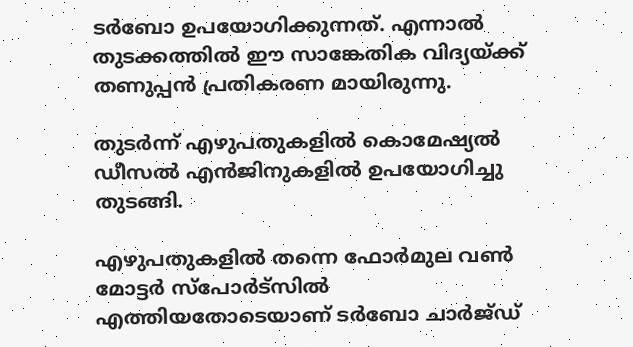ടർബോ ഉപയോഗിക്കുന്നത്. എന്നാൽ തുടക്കത്തിൽ ഈ സാങ്കേതിക വിദ്യയ്ക്ക് തണുപ്പൻ പ്രതികരണ മായിരുന്നു.

തുടർന്ന് എഴുപതുകളിൽ കൊമേഷ്യൽ ഡീസൽ എൻജിനുകളിൽ ഉപയോഗിച്ചു തുടങ്ങി.

എഴുപതുകളിൽ തന്നെ ഫോർമുല വൺ മോട്ടർ സ്പോർട്സിൽ എത്തിയതോടെയാണ് ടർബോ ചാർജ്ഡ്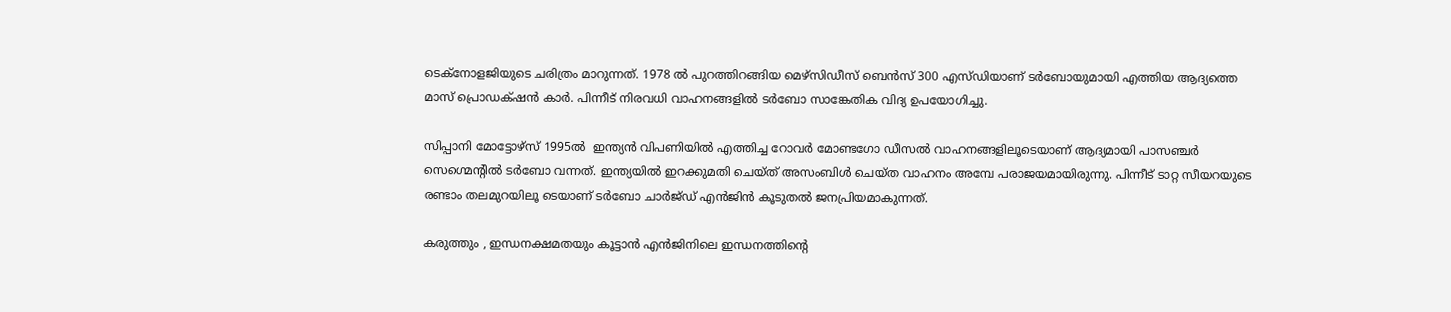ടെക്നോളജിയുടെ ചരിത്രം മാറുന്നത്. 1978 ൽ പുറത്തിറങ്ങിയ മെഴ്സിഡീസ് ബെൻസ് 300 എസ്‍ഡിയാണ് ടർബോയുമായി എത്തിയ ആദ്യത്തെ മാസ് പ്രൊഡക്‌ഷൻ കാർ. പിന്നീട് നിരവധി വാഹനങ്ങളിൽ ടർബോ സാങ്കേതിക വിദ്യ ഉപയോഗിച്ചു.

സിപ്പാനി മോട്ടോഴ്സ് 1995ൽ  ഇന്ത്യൻ വിപണിയിൽ എത്തിച്ച റോവർ മോണ്ടഗോ ഡീസൽ വാഹനങ്ങളിലൂടെയാണ് ആദ്യമായി പാസഞ്ചർ സെഗ്മെന്റിൽ ടർബോ വന്നത്. ഇന്ത്യയിൽ ഇറക്കുമതി ചെയ്ത് അസംബിൾ ചെയ്ത വാഹനം അമ്പേ പരാജയമായിരുന്നു. പിന്നീട് ടാറ്റ സീയറയുടെ രണ്ടാം തലമുറയിലൂ ടെയാണ് ടർബോ ചാർജ്ഡ് എൻജിൻ കൂടുതൽ ജനപ്രിയമാകുന്നത്.

കരുത്തും , ഇന്ധനക്ഷമതയും കൂട്ടാൻ എൻജിനിലെ ഇന്ധനത്തിന്റെ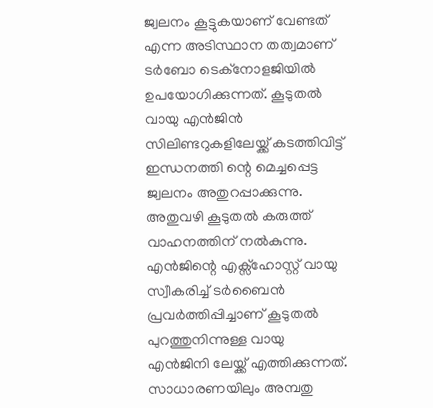ജ്വലനം കൂട്ടുകയാണ് വേണ്ടത് എന്ന അടിസ്ഥാന തത്വമാണ് ടർബോ ടെക്നോളജിയിൽ ഉപയോഗിക്കുന്നത്. കൂടുതല്‍ വായു എന്‍ജിൻ സിലിണ്ടറുകളിലേയ്ക്ക് കടത്തിവിട്ട് ഇന്ധനത്തി ന്റെ മെച്ചപ്പെട്ട ജ്വലനം അതുറപ്പാക്കുന്നു. അതുവഴി കൂടുതൽ കരുത്ത് വാഹനത്തിന് നൽകുന്നു. എൻജിന്റെ എക്സ്ഹോസ്റ്റ് വായു സ്വീകരിച്ച് ടർബൈൻ പ്രവർത്തിപ്പിച്ചാണ് കൂടുതൽ പുറത്തുനിന്നുള്ള വായു എൻജിനി ലേയ്ക്ക് എത്തിക്കുന്നത്. സാധാരണയിലും അമ്പതു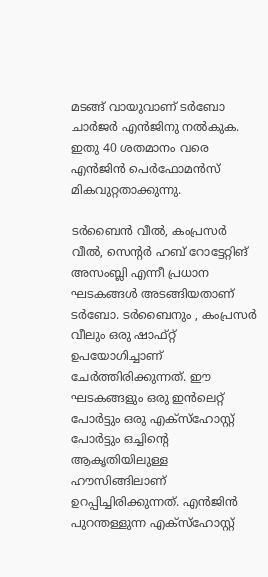മടങ്ങ് വായുവാണ് ടര്‍ബോ ചാര്‍ജര്‍ എന്‍ജിനു നല്‍കുക. ഇതു 40 ശതമാനം വരെ എന്‍ജിന്‍ പെര്‍ഫോമന്‍സ് മികവുറ്റതാക്കുന്നു.

ടർബൈൻ വീൽ, കംപ്രസർ വീൽ, സെന്റർ ഹബ് റോട്ടേറ്റിങ് അസംബ്ലി എന്നീ പ്രധാന ഘടകങ്ങൾ അടങ്ങിയതാണ് ടർബോ. ടർബൈനും , കംപ്രസർ വീലും ഒരു ഷാഫ്റ്റ്  ഉപയോഗിച്ചാണ് ചേർത്തിരിക്കുന്നത്. ഈ ഘടകങ്ങളും ഒരു ഇൻലെറ്റ് പോർട്ടും ഒരു എക്‌സ്‌ഹോസ്റ്റ് പോർട്ടും ഒച്ചിന്റെ ആകൃതിയിലുള്ള ഹൗസിങ്ങിലാണ് ഉറപ്പിച്ചിരിക്കുന്നത്. എൻജിൻ പുറന്തള്ളുന്ന എക്‌സ്‌ഹോസ്റ്റ്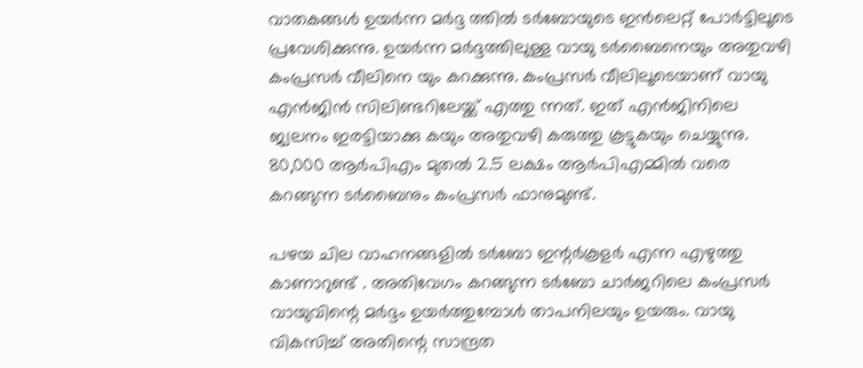വാതകങ്ങൾ ഉയർന്ന മർദ്ദ ത്തിൽ ടർബോയുടെ ഇൻലെറ്റ് പോർട്ടിലൂടെ പ്രവേശിക്കുന്നു. ഉയർന്ന മർദ്ദത്തിലുള്ള വായു ടർബൈനെയും അതുവഴി കംപ്രസർ വീലിനെ യും കറക്കുന്നു. കംപ്രസർ വീലിലൂടെയാണ് വായു എൻജിൻ സിലിണ്ടറിലേയ്ക്ക് എത്തു ന്നത്. ഇത് എൻജിനിലെ ജ്വലനം ഇരട്ടിയാക്കു കയും അതുവഴി കരുത്തു കൂട്ടുകയും ചെയ്യുന്നു.  80,000 ആർപിഎം മുതൽ 2.5 ലക്ഷം ആർപിഎമ്മിൽ വരെ കറങ്ങുന്ന ടർബൈനും കംപ്രസർ ഫാനുമുണ്ട്.

പഴയ ചില വാഹനങ്ങളിൽ ടർബോ ഇന്റർകൂളർ എന്ന എഴുത്തു കാണാറുണ്ട് . അതിവേഗം കറങ്ങുന്ന ടര്‍ബോ ചാര്‍ജറിലെ കംപ്രസര്‍ വായുവിന്റെ മര്‍ദ്ദം ഉയര്‍ത്തുമ്പോള്‍ താപനിലയും ഉയരും. വായു വികസിച്ച് അതിന്റെ സാന്ദ്രത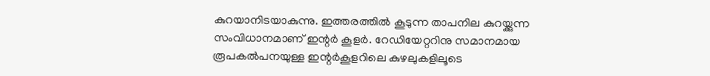കുറയാനിടയാകുന്നു. ഇത്തരത്തിൽ കൂടുന്ന താപനില കുറയ്ക്കുന്ന സംവിധാനമാണ് ഇന്റര്‍ കൂളര്‍. റേഡിയേറ്ററിനു സമാനമായ രൂപകല്‍പനയുള്ള ഇന്റര്‍കൂളറിലെ കുഴലുകളിലൂടെ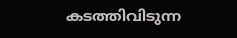കടത്തിവിടുന്ന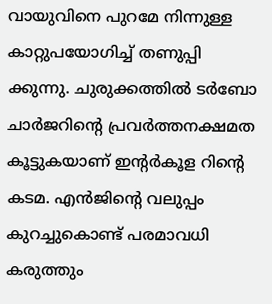വായുവിനെ പുറമേ നിന്നുള്ള കാറ്റുപയോഗിച്ച് തണുപ്പി ക്കുന്നു. ചുരുക്കത്തില്‍ ടര്‍ബോ ചാര്‍ജറിന്റെ പ്രവര്‍ത്തനക്ഷമത കൂട്ടുകയാണ് ഇന്റര്‍കൂള റിന്റെ കടമ. എന്‍ജിന്റെ വലുപ്പം കുറച്ചുകൊണ്ട് പരമാവധി കരുത്തും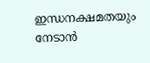ഇന്ധനക്ഷമതയും നേടാന്‍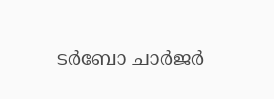ടര്‍ബോ ചാര്‍ജര്‍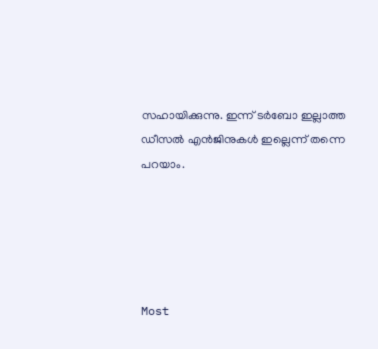സഹായിക്കുന്നു. ഇന്ന് ടർബോ ഇല്ലാത്ത ഡീസൽ എൻജിനുകള്‍ ഇല്ലെന്ന് തന്നെ പറയാം.





Most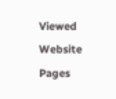Viewed Website Pages